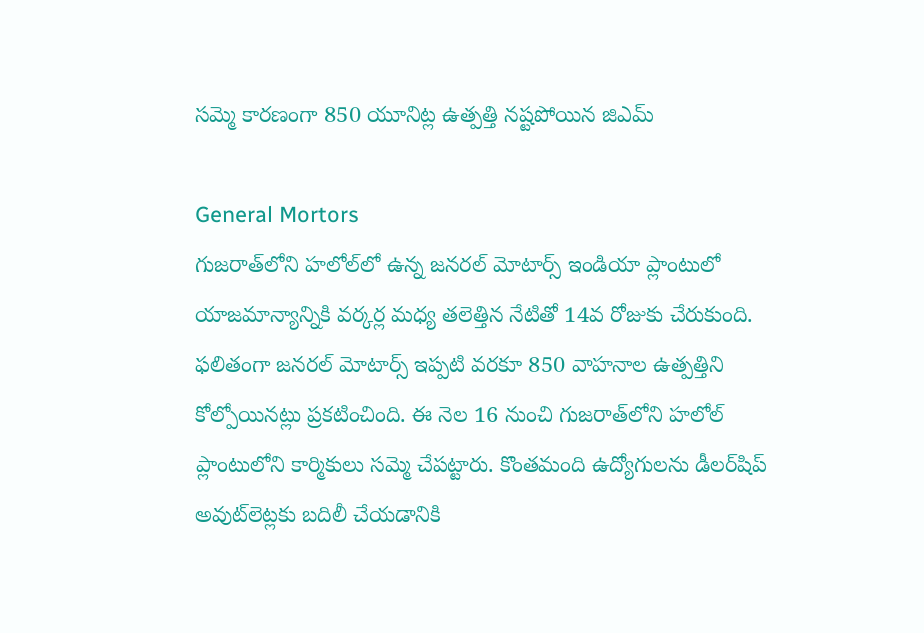సమ్మె కారణంగా 850 యూనిట్ల ఉత్పత్తి నష్టపోయిన జిఎమ్

General Mortors
గుజరాత్‌లోని హలోల్‌లో ఉన్న జనరల్ మోటార్స్ ఇండియా ప్లాంటులో యాజమాన్యాన్నికి వర్కర్ల మధ్య తలెత్తిన నేటితో 14వ రోజుకు చేరుకుంది. ఫలితంగా జనరల్ మోటార్స్ ఇప్పటి వరకూ 850 వాహనాల ఉత్పత్తిని కోల్పోయినట్లు ప్రకటించింది. ఈ నెల 16 నుంచి గుజరాత్‌లోని హలోల్ ప్లాంటులోని కార్మికులు సమ్మె చేపట్టారు. కొంతమంది ఉద్యోగులను డీలర్‌షిప్ అవుట్‌లెట్లకు బదిలీ చేయడానికి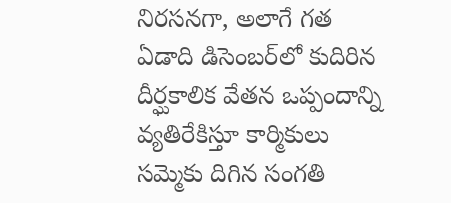నిరసనగా, అలాగే గత ఏడాది డిసెంబర్‌లో కుదిరిన దీర్ఘకాలిక వేతన ఒప్పందాన్ని వ్యతిరేకిస్తూ కార్మికులు సమ్మెకు దిగిన సంగతి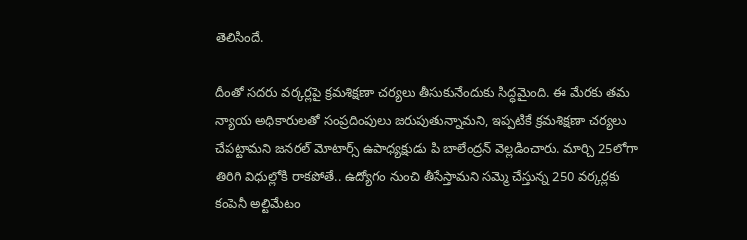తెలిసిందే.

దీంతో సదరు వర్కర్లపై క్రమశిక్షణా చర్యలు తీసుకునేందుకు సిద్ధమైంది. ఈ మేరకు తమ న్యాయ అధికారులతో సంప్రదింపులు జరుపుతున్నామని, ఇప్పటికే క్రమశిక్షణా చర్యలు చేపట్టామని జనరల్ మోటార్స్ ఉపాధ్యక్షుడు పి బాలేంద్రన్ వెల్లడించారు. మార్చి 25లోగా తిరిగి విధుల్లోకి రాకపోతే.. ఉద్యోగం నుంచి తీసేస్తామని సమ్మె చేస్తున్న 250 వర్కర్లకు కంపెనీ అల్టిమేటం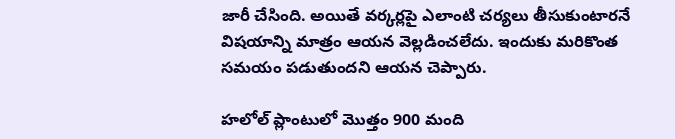జారీ చేసింది. అయితే వర్కర్లపై ఎలాంటి చర్యలు తీసుకుంటారనే విషయాన్ని మాత్రం ఆయన వెల్లడించలేదు. ఇందుకు మరికొంత సమయం పడుతుందని ఆయన చెప్పారు.

హలోల్ ప్లాంటులో మొత్తం 900 మంది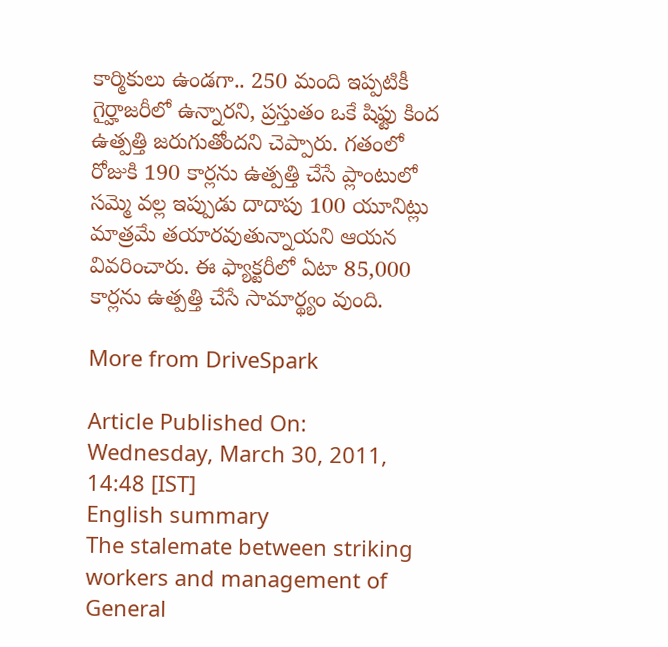కార్మికులు ఉండగా.. 250 మంది ఇప్పటికీ గైర్హాజరీలో ఉన్నారని, ప్రస్తుతం ఒకే షిఫ్టు కింద ఉత్పత్తి జరుగుతోందని చెప్పారు. గతంలో రోజుకి 190 కార్లను ఉత్పత్తి చేసే ప్లాంటులో సమ్మె వల్ల ఇప్పుడు దాదాపు 100 యూనిట్లు మాత్రమే తయారవుతున్నాయని ఆయన వివరించారు. ఈ ఫ్యాక్టరీలో ఏటా 85,000 కార్లను ఉత్పత్తి చేసే సామార్థ్యం వుంది.

More from DriveSpark

Article Published On: Wednesday, March 30, 2011, 14:48 [IST]
English summary
The stalemate between striking workers and management of General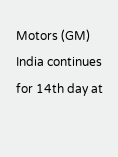Motors (GM) India continues for 14th day at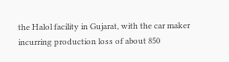the Halol facility in Gujarat, with the car maker incurring production loss of about 850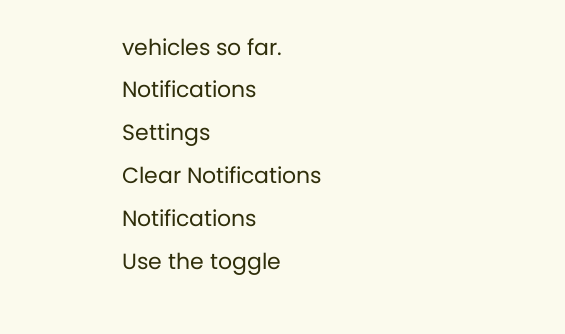vehicles so far.
Notifications
Settings
Clear Notifications
Notifications
Use the toggle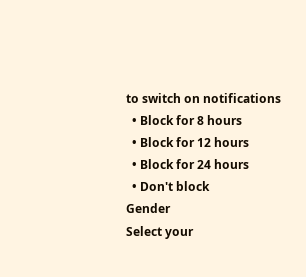to switch on notifications
  • Block for 8 hours
  • Block for 12 hours
  • Block for 24 hours
  • Don't block
Gender
Select your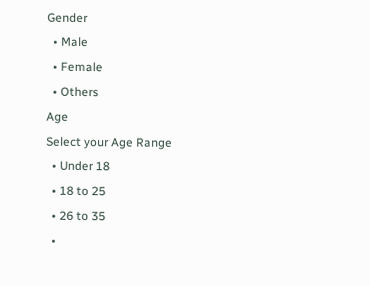Gender
  • Male
  • Female
  • Others
Age
Select your Age Range
  • Under 18
  • 18 to 25
  • 26 to 35
  •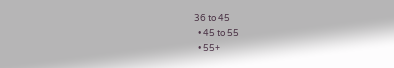36 to 45
  • 45 to 55
  • 55+